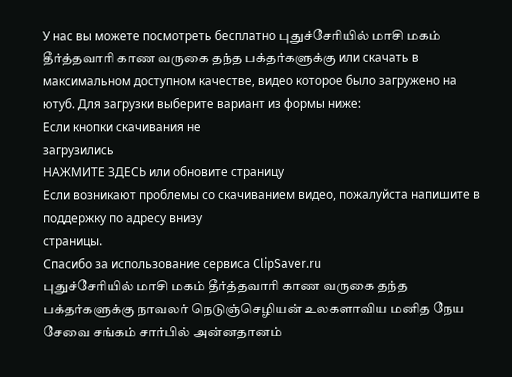У нас вы можете посмотреть бесплатно புதுச்சேரியில் மாசி மகம் தீர்த்தவாரி காண வருகை தந்த பக்தர்களுக்கு или скачать в максимальном доступном качестве, видео которое было загружено на ютуб. Для загрузки выберите вариант из формы ниже:
Если кнопки скачивания не
загрузились
НАЖМИТЕ ЗДЕСЬ или обновите страницу
Если возникают проблемы со скачиванием видео, пожалуйста напишите в поддержку по адресу внизу
страницы.
Спасибо за использование сервиса ClipSaver.ru
புதுச்சேரியில் மாசி மகம் தீர்த்தவாரி காண வருகை தந்த பக்தர்களுக்கு நாவலர் நெடுஞ்செழியன் உலகளாவிய மனித நேய சேவை சங்கம் சார்பில் அன்னதானம்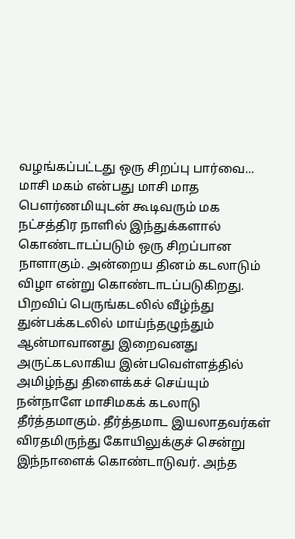வழங்கப்பட்டது ஒரு சிறப்பு பார்வை... மாசி மகம் என்பது மாசி மாத பௌர்ணமியுடன் கூடிவரும் மக நட்சத்திர நாளில் இந்துக்களால் கொண்டாடப்படும் ஒரு சிறப்பான நாளாகும். அன்றைய தினம் கடலாடும் விழா என்று கொண்டாடப்படுகிறது. பிறவிப் பெருங்கடலில் வீழ்ந்து துன்பக்கடலில் மாய்ந்தழுந்தும் ஆன்மாவானது இறைவனது அருட்கடலாகிய இன்பவெள்ளத்தில் அமிழ்ந்து திளைக்கச் செய்யும் நன்நாளே மாசிமகக் கடலாடு தீர்த்தமாகும். தீர்த்தமாட இயலாதவர்கள் விரதமிருந்து கோயிலுக்குச் சென்று இந்நாளைக் கொண்டாடுவர். அந்த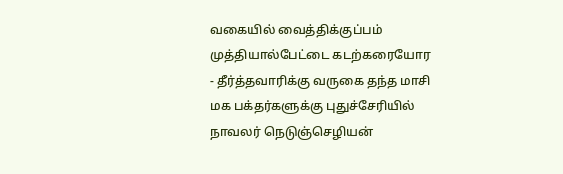வகையில் வைத்திக்குப்பம் முத்தியால்பேட்டை கடற்கரையோர - தீர்த்தவாரிக்கு வருகை தந்த மாசி மக பக்தர்களுக்கு புதுச்சேரியில் நாவலர் நெடுஞ்செழியன்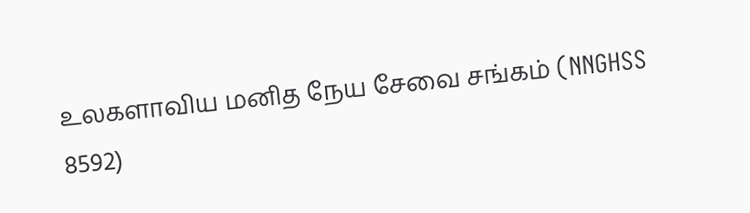உலகளாவிய மனித நேய சேவை சங்கம் (NNGHSS 8592)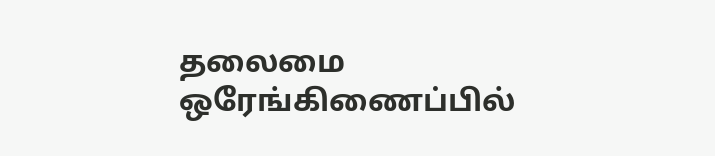தலைமை ஒரேங்கிணைப்பில்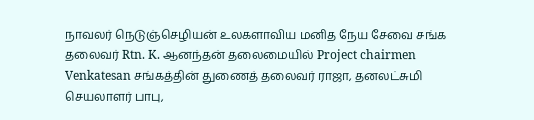நாவலர் நெடுஞ்செழியன் உலகளாவிய மனித நேய சேவை சங்க தலைவர் Rtn. Κ. ஆனந்தன் தலைமையில் Project chairmen Venkatesan சங்கத்தின் துணைத் தலைவர் ராஜா, தனலட்சுமி செயலாளர் பாபு,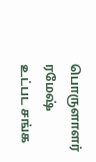பொருளாளர் ரமேஷ் உட்பட சங்க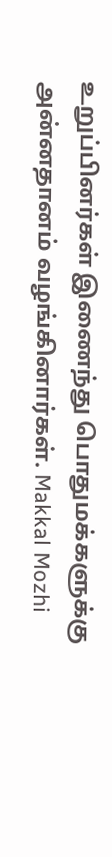உறுப்பினர்கள் இணைந்து பொதுமக்களுக்கு அன்னதானம் வழங்கினார்கள். Makkal Mozhi